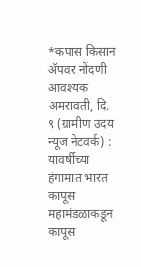*कपास किसान ॲपवर नोंदणी आवश्यक
अमरावती, दि. ९ (ग्रामीण उदय न्यूज नेटवर्क) : यावर्षीच्या हंगामात भारत कापूस महामंडळाकडून कापूस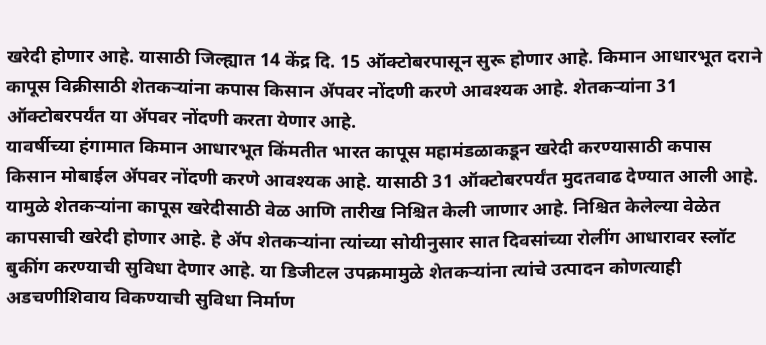खरेदी होणार आहे. यासाठी जिल्ह्यात 14 केंद्र दि. 15 ऑक्टोबरपासून सुरू होणार आहे. किमान आधारभूत दराने कापूस विक्रीसाठी शेतकऱ्यांना कपास किसान ॲपवर नोंदणी करणे आवश्यक आहे. शेतकऱ्यांना 31 ऑक्टोबरपर्यंत या ॲपवर नोंदणी करता येणार आहे.
यावर्षीच्या हंगामात किमान आधारभूत किंमतीत भारत कापूस महामंडळाकडून खरेदी करण्यासाठी कपास किसान मोबाईल ॲपवर नोंदणी करणे आवश्यक आहे. यासाठी 31 ऑक्टोबरपर्यंत मुदतवाढ देण्यात आली आहे. यामुळे शेतकऱ्यांना कापूस खरेदीसाठी वेळ आणि तारीख निश्चित केली जाणार आहे. निश्चित केलेल्या वेळेत कापसाची खरेदी होणार आहे. हे ॲप शेतकऱ्यांना त्यांच्या सोयीनुसार सात दिवसांच्या रोलींग आधारावर स्लॉट बुकींग करण्याची सुविधा देणार आहे. या डिजीटल उपक्रमामुळे शेतकऱ्यांना त्यांचे उत्पादन कोणत्याही अडचणीशिवाय विकण्याची सुविधा निर्माण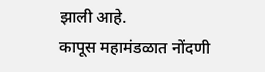झाली आहे.
कापूस महामंडळात नोंदणी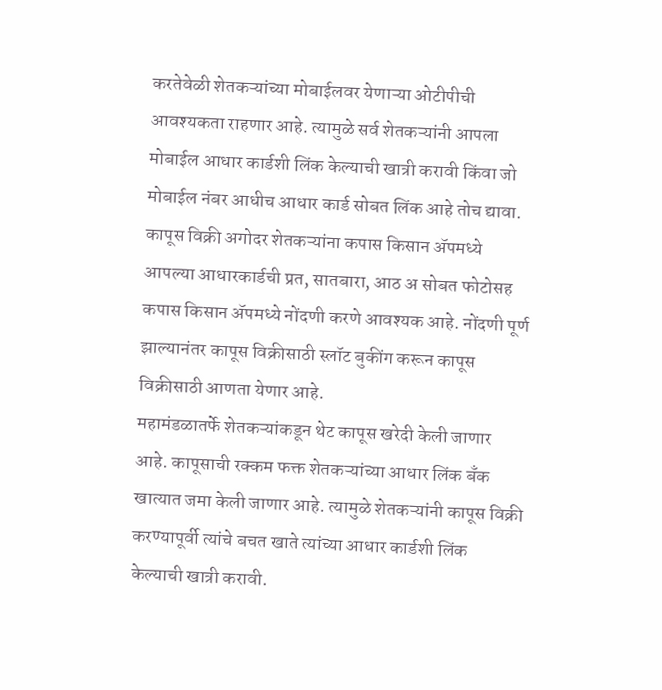करतेवेळी शेतकऱ्यांच्या मोबाईलवर येणाऱ्या ओटीपीची आवश्यकता राहणार आहे. त्यामुळे सर्व शेतकऱ्यांनी आपला मोबाईल आधार कार्डशी लिंक केल्याची खात्री करावी किंवा जो मोबाईल नंबर आधीच आधार कार्ड सोबत लिंक आहे तोच द्यावा. कापूस विक्री अगोदर शेतकऱ्यांना कपास किसान ॲपमध्ये आपल्या आधारकार्डची प्रत, सातबारा, आठ अ सोबत फोटोसह कपास किसान ॲपमध्ये नोंदणी करणे आवश्यक आहे. नोंदणी पूर्ण झाल्यानंतर कापूस विक्रीसाठी स्लॉट बुकींग करून कापूस विक्रीसाठी आणता येणार आहे.
महामंडळातर्फे शेतकऱ्यांकडून थेट कापूस खरेदी केली जाणार आहे. कापूसाची रक्कम फक्त शेतकऱ्यांच्या आधार लिंक बँक खात्यात जमा केली जाणार आहे. त्यामुळे शेतकऱ्यांनी कापूस विक्री करण्यापूर्वी त्यांचे बचत खाते त्यांच्या आधार कार्डशी लिंक केल्याची खात्री करावी.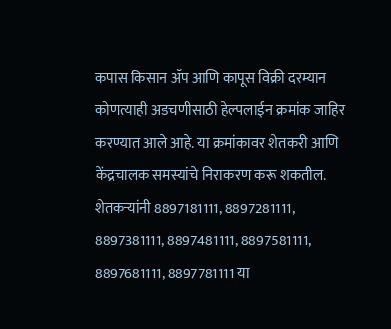कपास किसान ॲप आणि कापूस विक्री दरम्यान कोणत्याही अडचणीसाठी हेल्पलाईन क्रमांक जाहिर करण्यात आले आहे. या क्रमांकावर शेतकरी आणि केंद्रचालक समस्यांचे निराकरण करू शकतील. शेतकऱ्यांनी 8897181111, 8897281111, 8897381111, 8897481111, 8897581111, 8897681111, 8897781111 या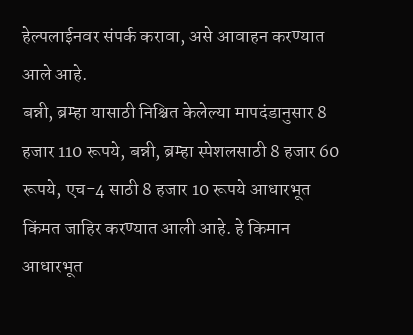हेल्पलाईनवर संपर्क करावा, असे आवाहन करण्यात आले आहे.
बन्नी, ब्रम्हा यासाठी निश्चित केलेल्या मापदंडानुसार 8 हजार 110 रूपये, बन्नी, ब्रम्हा स्पेशलसाठी 8 हजार 60 रूपये, एच-4 साठी 8 हजार 10 रूपये आधारभूत किंमत जाहिर करण्यात आली आहे. हे किमान आधारभूत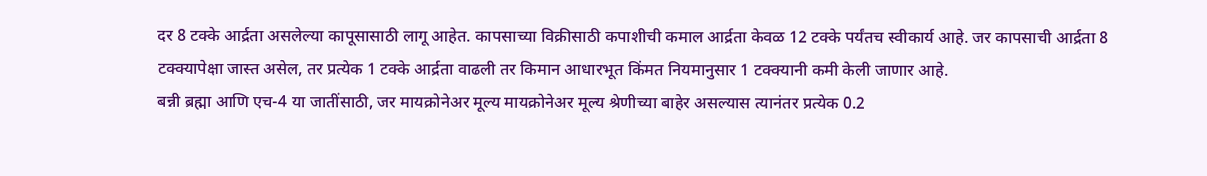दर 8 टक्के आर्द्रता असलेल्या कापूसासाठी लागू आहेत. कापसाच्या विक्रीसाठी कपाशीची कमाल आर्द्रता केवळ 12 टक्के पर्यंतच स्वीकार्य आहे. जर कापसाची आर्द्रता 8 टक्क्यापेक्षा जास्त असेल, तर प्रत्येक 1 टक्के आर्द्रता वाढली तर किमान आधारभूत किंमत नियमानुसार 1 टक्क्यानी कमी केली जाणार आहे.
बन्नी ब्रह्मा आणि एच-4 या जातींसाठी, जर मायक्रोनेअर मूल्य मायक्रोनेअर मूल्य श्रेणीच्या बाहेर असल्यास त्यानंतर प्रत्येक 0.2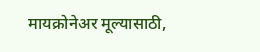मायक्रोनेअर मूल्यासाठी,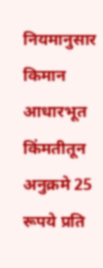नियमानुसार किमान आधारभूत किंमतीतून अनुक्रमे 25 रूपये प्रति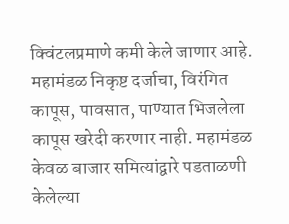क्विंटलप्रमाणे कमी केले जाणार आहे. महामंडळ निकृष्ट दर्जाचा, विरंगित कापूस, पावसात, पाण्यात भिजलेला कापूस खरेदी करणार नाही. महामंडळ केवळ बाजार समित्यांद्वारे पडताळणी केलेल्या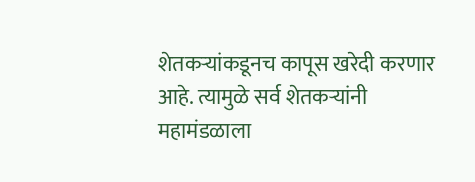शेतकऱ्यांकडूनच कापूस खरेदी करणार आहे. त्यामुळे सर्व शेतकऱ्यांनी महामंडळाला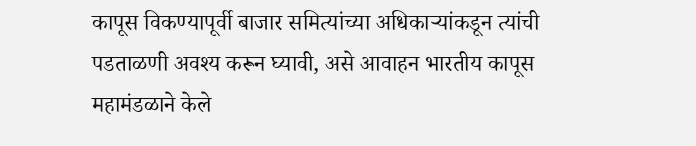कापूस विकण्यापूर्वी बाजार समित्यांच्या अधिकाऱ्यांकडून त्यांची पडताळणी अवश्य करून घ्यावी, असे आवाहन भारतीय कापूस महामंडळाने केले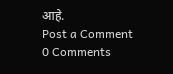आहे.
Post a Comment
0 Comments